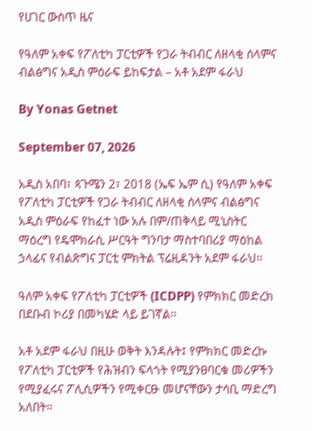የሀገር ውስጥ ዜና

የዓለም አቀፍ የፖለቲካ ፓርቲዎች የጋራ ትብብር ለዘላቂ ሰላምና ብልፅግና አዲስ ምዕራፍ ይከፍታል – አቶ አደም ፋራህ

By Yonas Getnet

September 07, 2026

አዲስ አበባ፣ ጳጉሜን 2፣ 2018 (ኤፍ ኤም ሲ) የዓለም አቀፍ የፖለቲካ ፓርቲዎች የጋራ ትብብር ለዘላቂ ሰላምና ብልፅግና አዲስ ምዕራፍ የከፈተ ነው አሉ በም/ጠቅላይ ሚኒስትር ማዕረግ የዴሞክራሲ ሥርዓት ግንባታ ማስተባበሪያ ማዕከል ኃላፊና የብልጽግና ፓርቲ ምክትል ፕሬዚዳንት አደም ፋራህ፡፡

ዓለም አቀፍ የፖለቲካ ፓርቲዎች (ICDPP) የምክክር መድረክ በደቡብ ኮሪያ በመካሄድ ላይ ይገኛል፡፡

አቶ አደም ፋራህ በዚሁ ወቅት እንዳሉት፤ የምክክር መድረኩ የፖለቲካ ፓርቲዎች የሕዝብን ፍላጎት የሚያንፀባርቁ መሪዎችን የሚያፈሩና ፖሊሲዎችን የሚቀርፁ መሆናቸውን ታሳቢ ማድረግ አለበት።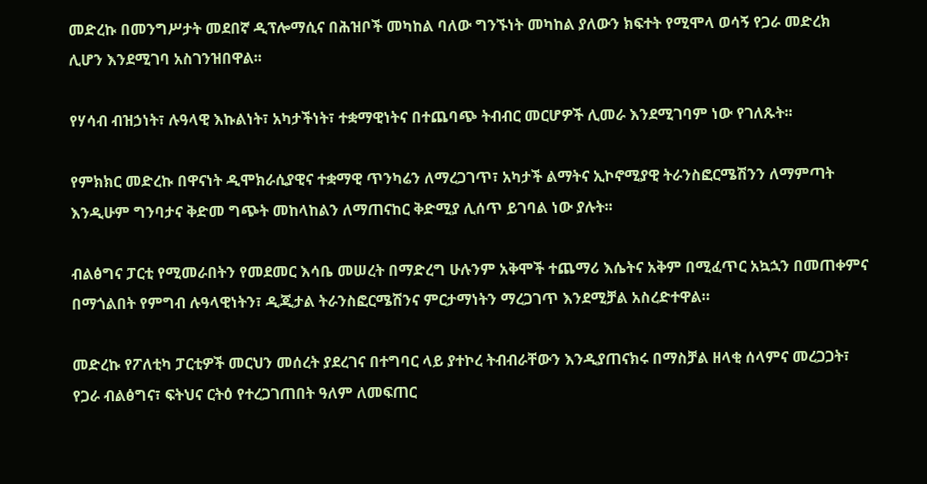መድረኩ በመንግሥታት መደበኛ ዲፕሎማሲና በሕዝቦች መካከል ባለው ግንኙነት መካከል ያለውን ክፍተት የሚሞላ ወሳኝ የጋራ መድረክ ሊሆን እንደሚገባ አስገንዝበዋል፡፡

የሃሳብ ብዝኃነት፣ ሉዓላዊ እኩልነት፣ አካታችነት፣ ተቋማዊነትና በተጨባጭ ትብብር መርሆዎች ሊመራ እንደሚገባም ነው የገለጹት፡፡

የምክክር መድረኩ በዋናነት ዲሞክራሲያዊና ተቋማዊ ጥንካሬን ለማረጋገጥ፣ አካታች ልማትና ኢኮኖሚያዊ ትራንስፎርሜሽንን ለማምጣት እንዲሁም ግንባታና ቅድመ ግጭት መከላከልን ለማጠናከር ቅድሚያ ሊሰጥ ይገባል ነው ያሉት፡፡

ብልፅግና ፓርቲ የሚመራበትን የመደመር እሳቤ መሠረት በማድረግ ሁሉንም አቅሞች ተጨማሪ እሴትና አቅም በሚፈጥር አኳኋን በመጠቀምና በማጎልበት የምግብ ሉዓላዊነትን፣ ዲጂታል ትራንስፎርሜሽንና ምርታማነትን ማረጋገጥ እንደሚቻል አስረድተዋል።

መድረኩ የፖለቲካ ፓርቲዎች መርህን መሰረት ያደረገና በተግባር ላይ ያተኮረ ትብብራቸውን እንዲያጠናክሩ በማስቻል ዘላቂ ሰላምና መረጋጋት፣ የጋራ ብልፅግና፣ ፍትህና ርትዕ የተረጋገጠበት ዓለም ለመፍጠር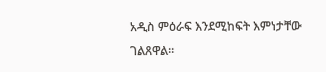አዲስ ምዕራፍ እንደሚከፍት እምነታቸው ገልጸዋል።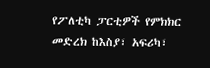የፖለቲካ ፓርቲዎች የምክክር መድረክ ከእስያ፣ አፍሪካ፣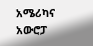አሜሪካና አውሮፓ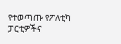የተወጣጡ የፖለቲካ ፓርቲዎችና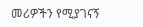መሪዎችን የሚያገናኝ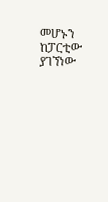መሆኑን ከፓርቲው ያገኘነው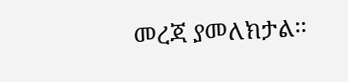መረጃ ያመለክታል፡፡